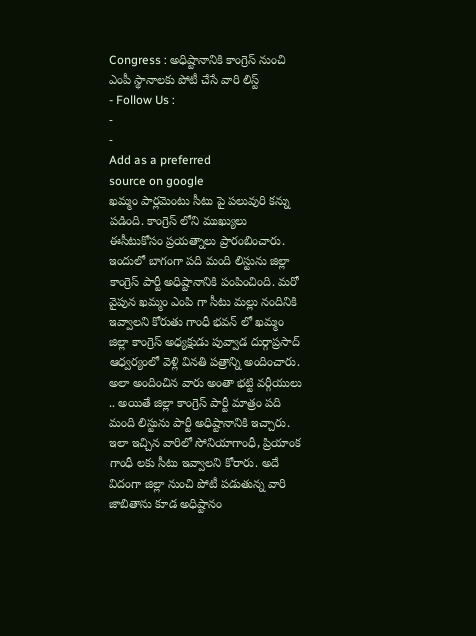Congress : అధిష్టానానికి కాంగ్రెస్ నుంచి ఎంపీ స్థానాలకు పోటీ చేసే వారి లిస్ట్
- Follow Us :
-
-
Add as a preferred
source on google
ఖమ్మం పార్లమెంటు సీటు పై పలువురి కన్ను పడింది. కాంగ్రెస్ లోని ముఖ్యులు ఈసీటుకోసం ప్రయత్నాలు ప్రారంబించారు. ఇందులో బాగంగా పది మంది లిస్టును జిల్లా కాంగ్రెస్ పార్టీ అధిష్టానానికి పంపించింది. మరో వైపున ఖమ్మం ఎంపి గా సీటు మల్లు నందినికి ఇవ్వాలని కోరుతు గాంధీ భవన్ లో ఖమ్మం జిల్లా కాంగ్రెస్ అధ్యక్షుడు పువ్వాడ దుర్గాప్రసాద్ ఆధ్వర్యంలో వెళ్లి వినతి పత్రాన్ని అందించారు. అలా అందించిన వారు అంతా భట్టి వర్గీయులు .. అయితే జిల్లా కాంగ్రెస్ పార్టీ మాత్రం పది మంది లిస్టును పార్టీ అధిష్టానానికి ఇచ్చారు. ఇలా ఇచ్చిన వారిలో సోనియాగాంధీ, ప్రియాంక గాంధీ లకు సీటు ఇవ్వాలని కోరారు. అదే విదంగా జిల్లా నుంచి పోటీ పడుతున్న వారి జాబితాను కూడ అధిష్టానం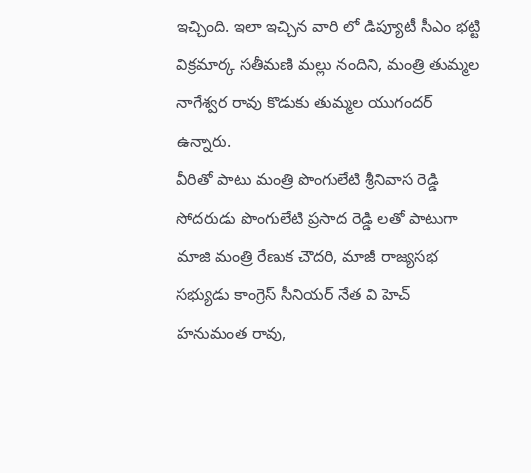ఇచ్చింది. ఇలా ఇచ్చిన వారి లో డిప్యూటీ సీఎం భట్టి విక్రమార్క సతీమణి మల్లు నందిని, మంత్రి తుమ్మల నాగేశ్వర రావు కొడుకు తుమ్మల యుగందర్ ఉన్నారు.
వీరితో పాటు మంత్రి పొంగులేటి శ్రీనివాస రెడ్డి సోదరుడు పొంగులేటి ప్రసాద రెడ్డి లతో పాటుగా మాజి మంత్రి రేణుక చౌదరి, మాజీ రాజ్యసభ సభ్యుడు కాంగ్రెస్ సీనియర్ నేత వి హెచ్ హనుమంత రావు,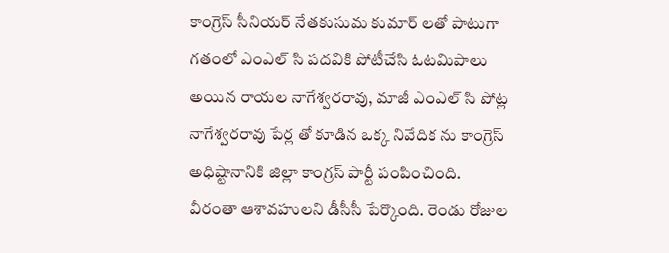కాంగ్రెస్ సీనియర్ నేతకుసుమ కుమార్ లతో పాటుగా గతంలో ఎంఎల్ సి పదవికి పోటీచేసి ఓటమిపాలు అయిన రాయల నాగేశ్వరరావు, మాజీ ఎంఎల్ సి పోట్ల నాగేశ్వరరావు పేర్ల తో కూడిన ఒక్క నివేదిక ను కాంగ్రెస్ అధిష్టానానికి జిల్లా కాంగ్రస్ పార్టీ పంపించింది. వీరంతా ఆశావహులని డీసీసీ పేర్కొంది. రెండు రోజుల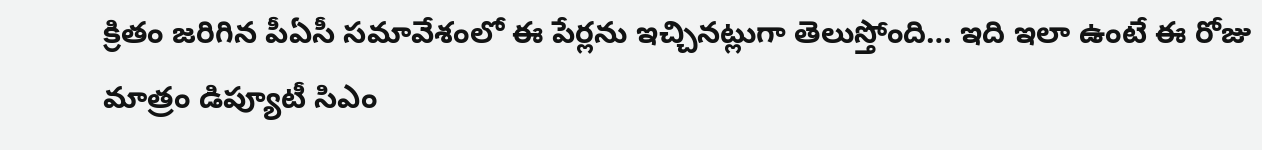క్రితం జరిగిన పీఏసీ సమావేశంలో ఈ పేర్లను ఇచ్చినట్లుగా తెలుస్తోంది… ఇది ఇలా ఉంటే ఈ రోజు మాత్రం డిప్యూటీ సిఎం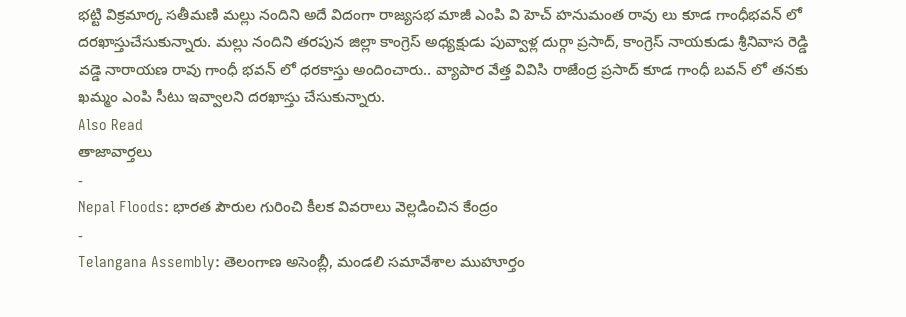భట్టి విక్రమార్క సతీమణి మల్లు నందిని అదే విదంగా రాజ్యసభ మాజీ ఎంపి వి హెచ్ హనుమంత రావు లు కూడ గాంధీభవన్ లో దరఖాస్తుచేసుకున్నారు. మల్లు నందిని తరపున జిల్లా కాంగ్రెస్ అధ్యక్షుడు పువ్వాళ్ల దుర్గా ప్రసాద్, కాంగ్రెస్ నాయకుడు శ్రీనివాస రెడ్డి వడ్డె నారాయణ రావు గాంధీ భవన్ లో ధరకాస్తు అందించారు.. వ్యాపార వేత్త వివిసి రాజేంద్ర ప్రసాద్ కూడ గాంధీ బవన్ లో తనకు ఖమ్మం ఎంపి సీటు ఇవ్వాలని దరఖాస్తు చేసుకున్నారు.
Also Read
తాజావార్తలు
-
Nepal Floods: భారత పౌరుల గురించి కీలక వివరాలు వెల్లడించిన కేంద్రం
-
Telangana Assembly: తెలంగాణ అసెంబ్లీ, మండలి సమావేశాల ముహూర్తం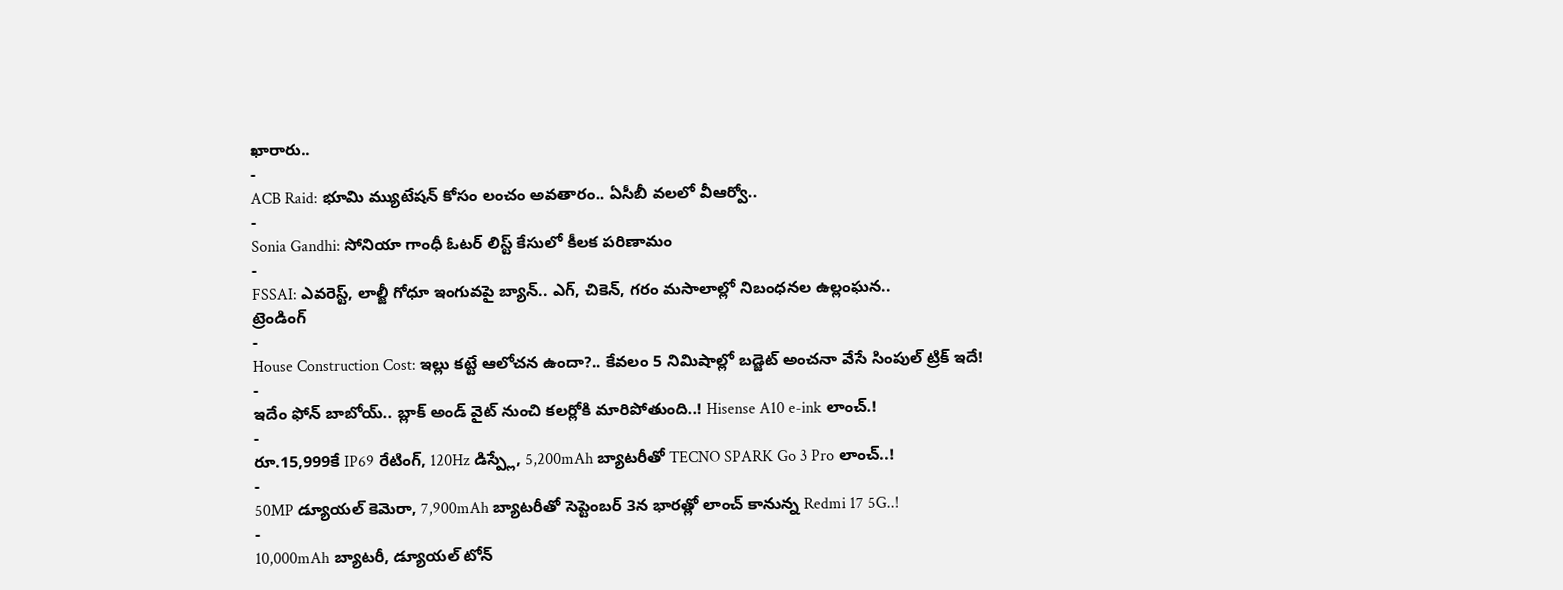ఖారారు..
-
ACB Raid: భూమి మ్యుటేషన్ కోసం లంచం అవతారం.. ఏసీబీ వలలో వీఆర్వో..
-
Sonia Gandhi: సోనియా గాంధీ ఓటర్ లిస్ట్ కేసులో కీలక పరిణామం
-
FSSAI: ఎవరెస్ట్, లాల్జీ గోధూ ఇంగువపై బ్యాన్.. ఎగ్, చికెన్, గరం మసాలాల్లో నిబంధనల ఉల్లంఘన..
ట్రెండింగ్
-
House Construction Cost: ఇల్లు కట్టే ఆలోచన ఉందా?.. కేవలం 5 నిమిషాల్లో బడ్జెట్ అంచనా వేసే సింపుల్ ట్రిక్ ఇదే!
-
ఇదేం ఫోన్ బాబోయ్.. బ్లాక్ అండ్ వైట్ నుంచి కలర్లోకి మారిపోతుంది..! Hisense A10 e-ink లాంచ్.!
-
రూ.15,999కే IP69 రేటింగ్, 120Hz డిస్ప్లే, 5,200mAh బ్యాటరీతో TECNO SPARK Go 3 Pro లాంచ్..!
-
50MP డ్యూయల్ కెమెరా, 7,900mAh బ్యాటరీతో సెప్టెంబర్ 3న భారత్లో లాంచ్ కానున్న Redmi 17 5G..!
-
10,000mAh బ్యాటరీ, డ్యూయల్ టోన్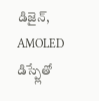డిజైన్, AMOLED డిస్ప్లేతో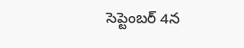సెప్టెంబర్ 4న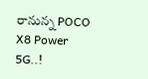రానున్న POCO X8 Power 5G..!